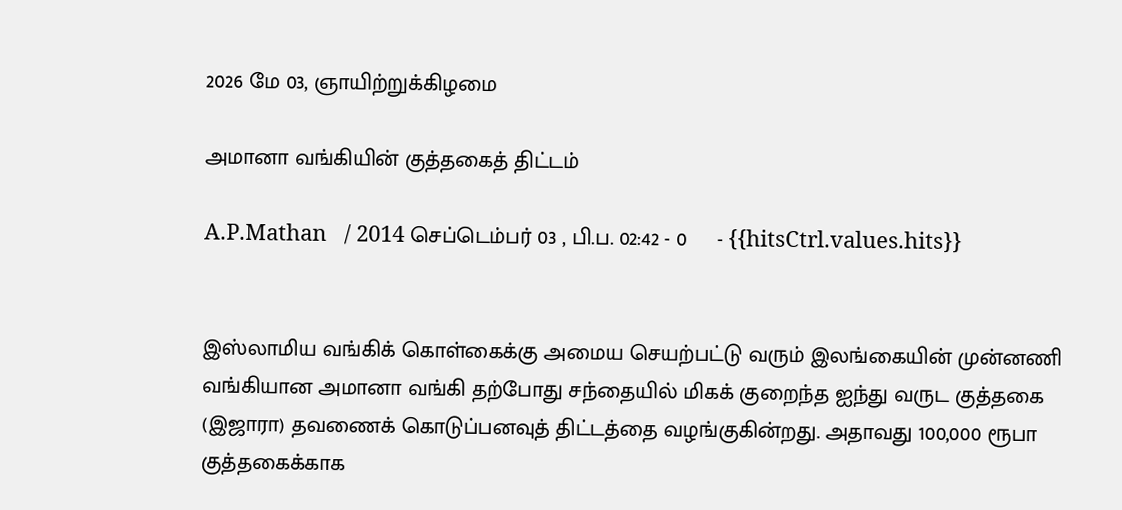2026 மே 03, ஞாயிற்றுக்கிழமை

அமானா வங்கியின் குத்தகைத் திட்டம்

A.P.Mathan   / 2014 செப்டெம்பர் 03 , பி.ப. 02:42 - 0     - {{hitsCtrl.values.hits}}


இஸ்லாமிய வங்கிக் கொள்கைக்கு அமைய செயற்பட்டு வரும் இலங்கையின் முன்னணி வங்கியான அமானா வங்கி தற்போது சந்தையில் மிகக் குறைந்த ஐந்து வருட குத்தகை (இஜாரா) தவணைக் கொடுப்பனவுத் திட்டத்தை வழங்குகின்றது. அதாவது 100,000 ரூபா குத்தகைக்காக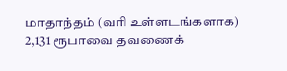மாதாந்தம் (வரி உள்ளடங்களாக) 2,131 ரூபாவை தவணைக்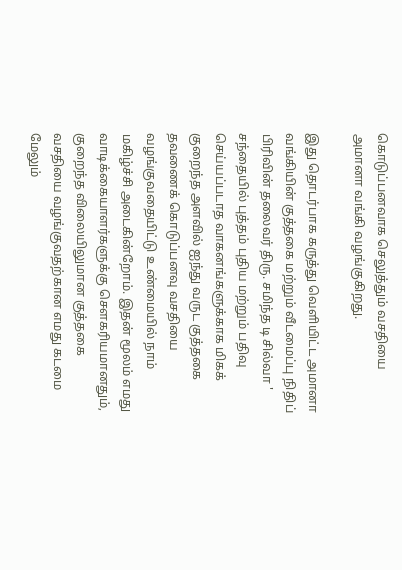கொடுப்பனவாக செலுத்தும் வசதியை அமானா வங்கி வழங்குகிறது.

இது தொடர்பாக கருத்து வெளியிட்ட அமானா வங்கியின் குத்தகை மற்றும் வீடமைப்பு நிதிப் பிரிவின் தலைவர் திரு. சமிந்த டி சில்வா ' சந்தையில் புத்தம் புதிய மற்றும் பதிவு செய்யப்படாத வாகனங்களுக்காக மிகக் குறைந்த அளவில் ஐந்து வருட குத்தகை தவணைக் கொடுப்பனவு வசதியை வழங்குவதையிட்டு உண்மையில் நாம் மகிழ்ச்சி அடைகின்றோம். இதன் மூலம் எமது வாடிக்கையாளர்களுக்கு சௌகரியமானதும், குறைந்த விலையிலுமான குத்தகை வசதியை வழங்குவதற்கான எமது கடமை மேலும்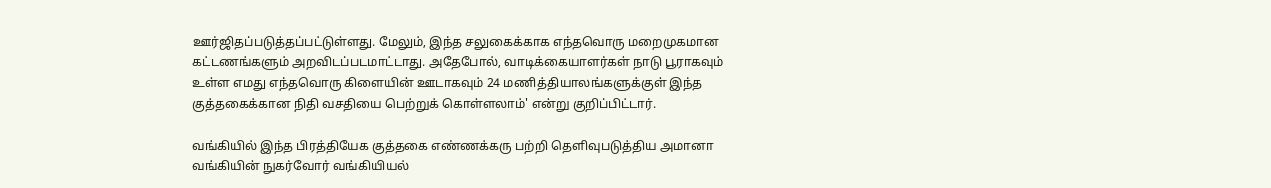ஊர்ஜிதப்படுத்தப்பட்டுள்ளது. மேலும், இந்த சலுகைக்காக எந்தவொரு மறைமுகமான கட்டணங்களும் அறவிடப்படமாட்டாது. அதேபோல், வாடிக்கையாளர்கள் நாடு பூராகவும் உள்ள எமது எந்தவொரு கிளையின் ஊடாகவும் 24 மணித்தியாலங்களுக்குள் இந்த குத்தகைக்கான நிதி வசதியை பெற்றுக் கொள்ளலாம்' என்று குறிப்பிட்டார்.

வங்கியில் இந்த பிரத்தியேக குத்தகை எண்ணக்கரு பற்றி தெளிவுபடுத்திய அமானா வங்கியின் நுகர்வோர் வங்கியியல்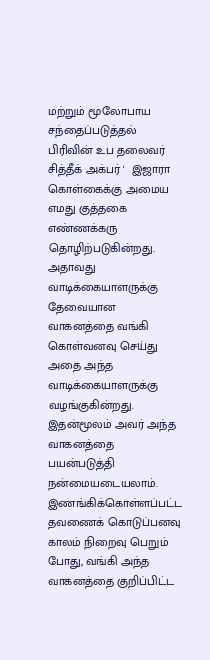மற்றும் மூலோபாய சந்தைப்படுத்தல் பிரிவின் உப தலைவர் சித்தீக் அக்பர் '  இஜாரா கொள்கைக்கு அமைய எமது குத்தகை எண்ணக்கரு தொழிற்படுகின்றது. அதாவது வாடிக்கையாளருக்கு தேவையான வாகனத்தை வங்கி கொள்வனவு செய்து அதை அந்த வாடிக்கையாளருக்கு வழங்குகின்றது. இதன்மூலம் அவர் அந்த வாகனத்தை பயன்படுத்தி நன்மையடையலாம். இணங்கிக்கொள்ளப்பட்ட தவணைக் கொடுப்பனவு காலம் நிறைவு பெறும் போது, வங்கி அந்த வாகனத்தை குறிப்பிட்ட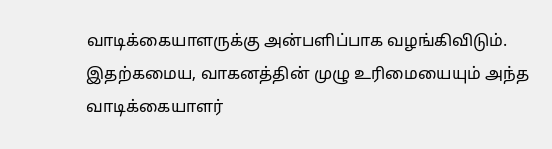வாடிக்கையாளருக்கு அன்பளிப்பாக வழங்கிவிடும். இதற்கமைய, வாகனத்தின் முழு உரிமையையும் அந்த வாடிக்கையாளர்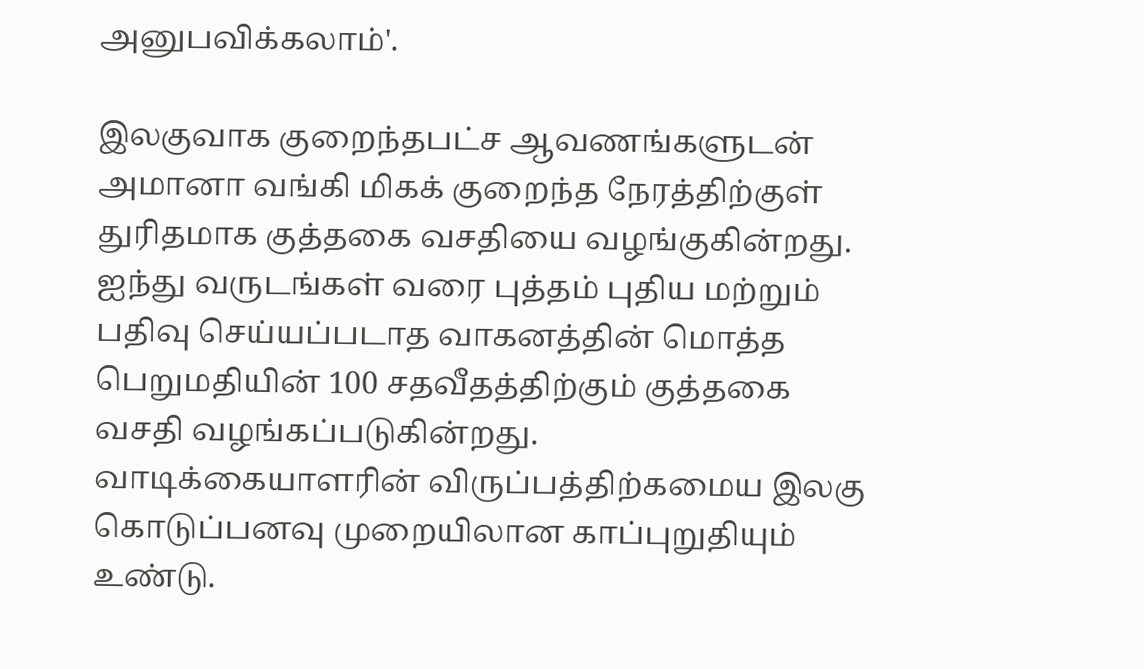அனுபவிக்கலாம்'.

இலகுவாக குறைந்தபட்ச ஆவணங்களுடன் அமானா வங்கி மிகக் குறைந்த நேரத்திற்குள் துரிதமாக குத்தகை வசதியை வழங்குகின்றது. ஐந்து வருடங்கள் வரை புத்தம் புதிய மற்றும் பதிவு செய்யப்படாத வாகனத்தின் மொத்த பெறுமதியின் 100 சதவீதத்திற்கும் குத்தகை வசதி வழங்கப்படுகின்றது. வாடிக்கையாளரின் விருப்பத்திற்கமைய இலகு கொடுப்பனவு முறையிலான காப்புறுதியும் உண்டு.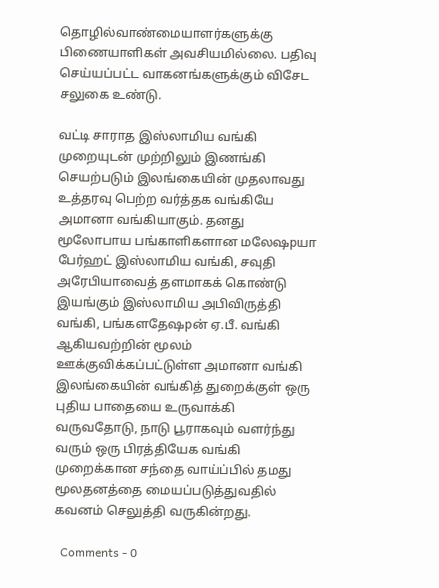தொழில்வாண்மையாளர்களுக்கு பிணையாளிகள் அவசியமில்லை. பதிவு செய்யப்பட்ட வாகனங்களுக்கும் விசேட சலுகை உண்டு.

வட்டி சாராத இஸ்லாமிய வங்கி முறையுடன் முற்றிலும் இணங்கி செயற்படும் இலங்கையின் முதலாவது உத்தரவு பெற்ற வர்த்தக வங்கியே அமானா வங்கியாகும். தனது மூலோபாய பங்காளிகளான மலேஷpயா பேர்ஹட் இஸ்லாமிய வங்கி, சவுதி அரேபியாவைத் தளமாகக் கொண்டு இயங்கும் இஸ்லாமிய அபிவிருத்தி வங்கி, பங்களதேஷpன் ஏ.பீ. வங்கி ஆகியவற்றின் மூலம் ஊக்குவிக்கப்பட்டுள்ள அமானா வங்கி இலங்கையின் வங்கித் துறைக்குள் ஒரு புதிய பாதையை உருவாக்கி வருவதோடு, நாடு பூராகவும் வளர்ந்து வரும் ஒரு பிரத்தியேக வங்கி முறைக்கான சந்தை வாய்ப்பில் தமது மூலதனத்தை மையப்படுத்துவதில் கவனம் செலுத்தி வருகின்றது.

  Comments - 0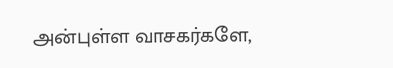அன்புள்ள வாசகர்களே,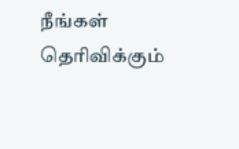நீங்கள் தெரிவிக்கும்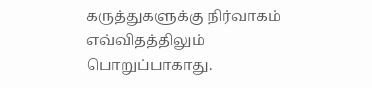கருத்துகளுக்கு நிர்வாகம் எவ்விதத்திலும் பொறுப்பாகாது.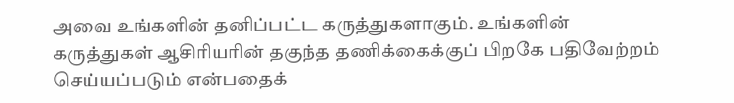அவை உங்களின் தனிப்பட்ட கருத்துகளாகும். உங்களின் கருத்துகள் ஆசிரியரின் தகுந்த தணிக்கைக்குப் பிறகே பதிவேற்றம் செய்யப்படும் என்பதைக்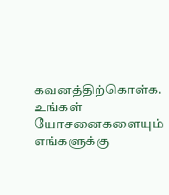கவனத்திற்கொள்க. உங்கள் யோசனைகளையும் எங்களுக்கு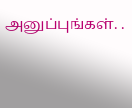அனுப்புங்கள். .